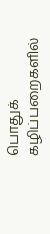பொதுக் கழிப்பறைகளில்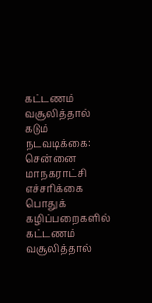கட்டணம் வசூலித்தால் கடும் நடவடிக்கை: சென்னை மாநகராட்சி எச்சரிக்கை
பொதுக் கழிப்பறைகளில் கட்டணம் வசூலித்தால்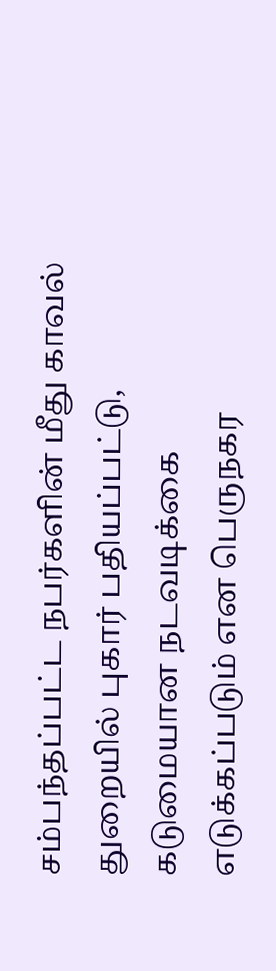சம்பந்தப்பட்ட நபர்களின் மீது காவல் துறையில் புகார் பதியப்பட்டு, கடுமையான நடவடிக்கை எடுக்கப்படும் என பெருநகர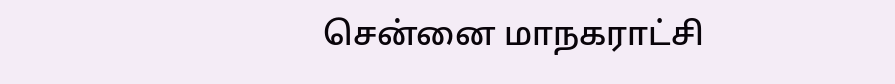சென்னை மாநகராட்சி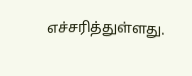எச்சரித்துள்ளது.